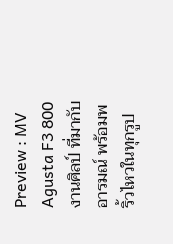Preview : MV Agusta F3 800 งานศิลป์ ที่มากับอารมณ์ พร้อมพริ้วไหวในทุกรูป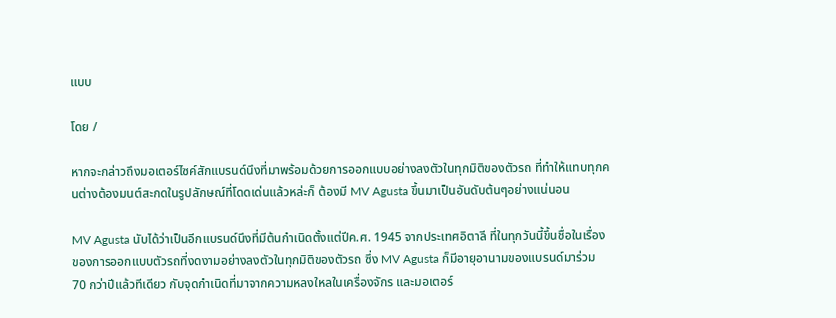แบบ

โดย /

หากจะกล่าวถึงมอเตอร์ไซค์สักแบรนด์นึงที่มาพร้อมด้วยการออกแบบอย่างลงตัวในทุกมิติของตัวรถ ที่ทำให้แทบทุกคนต่างต้องมนต์สะกดในรูปลักษณ์ที่โดดเด่นแล้วหล่ะก็ ต้องมี MV Agusta ขึ้นมาเป็นอันดับต้นๆอย่างแน่นอน

MV Agusta นับได้ว่าเป็นอีกแบรนด์นึงที่มีต้นกำเนิดตั้งแต่ปีค.ศ. 1945 จากประเทศอิตาลี ที่ในทุกวันนี้ขึ้นชื่อในเรื่องของการออกแบบตัวรถที่งดงามอย่างลงตัวในทุกมิติของตัวรถ ซึ่ง MV Agusta ก็มีอายุอานามของแบรนด์มาร่วม 70 กว่าปีแล้วทีเดียว กับจุดกำเนิดที่มาจากความหลงใหลในเครื่องจักร และมอเตอร์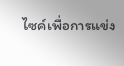ไซค์เพื่อการแข่ง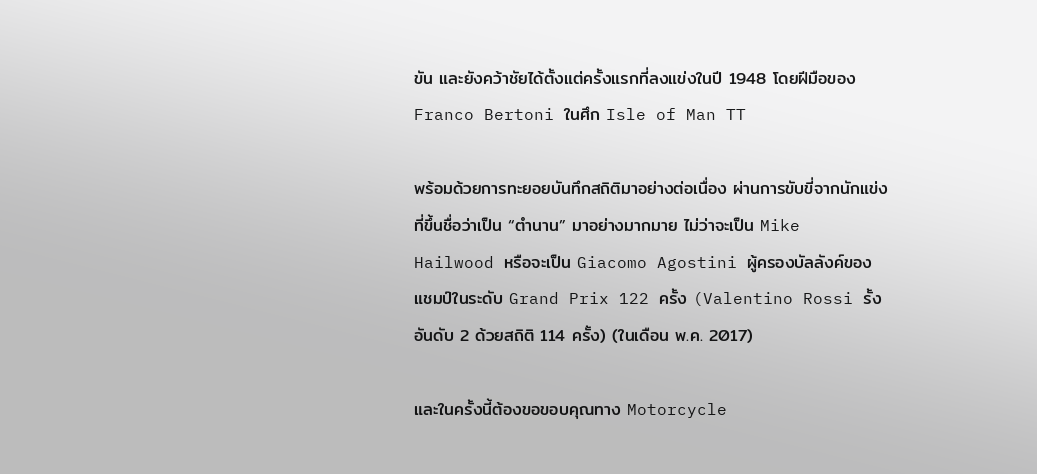ขัน และยังคว้าชัยได้ตั้งแต่ครั้งแรกที่ลงแข่งในปี 1948 โดยฝีมือของ Franco Bertoni ในศึก Isle of Man TT

พร้อมด้วยการทะยอยบันทึกสถิติมาอย่างต่อเนื่อง ผ่านการขับขี่จากนักแข่งที่ขึ้นชื่อว่าเป็น “ตำนาน” มาอย่างมากมาย ไม่ว่าจะเป็น Mike Hailwood หรือจะเป็น Giacomo Agostini ผู้ครองบัลลังค์ของแชมป์ในระดับ Grand Prix 122 ครั้ง (Valentino Rossi รั้งอันดับ 2 ด้วยสถิติ 114 ครั้ง) (ในเดือน พ.ค. 2017)

และในครั้งนี้ต้องขอขอบคุณทาง Motorcycle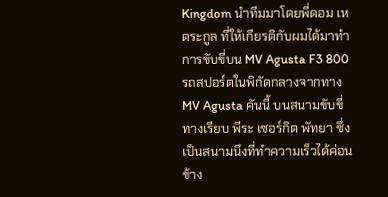Kingdom นำทีมมาโดยพี่ดอม เหตระกูล ที่ให้เกียรติกับผมได้มาทำการขับขี่บน MV Agusta F3 800 รถสปอร์ตในพิกัดกลางจากทาง MV Agusta คันนี้ บนสนามขับขี่ทางเรียบ พีระ เซอร์กิต พัทยา ซึ่งเป็นสนามนึงที่ทำความเร็วได้ค่อนข้าง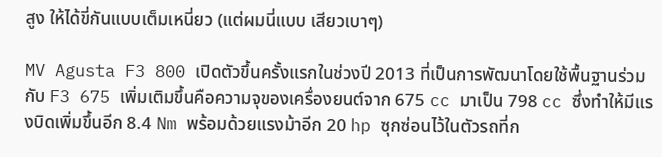สูง ให้ได้ขี่กันแบบเต็มเหนี่ยว (แต่ผมนี่แบบ เสียวเบาๆ)

MV Agusta F3 800 เปิดตัวขึ้นครั้งแรกในช่วงปี 2013 ที่เป็นการพัฒนาโดยใช้พื้นฐานร่วมกับ F3 675 เพิ่มเติมขึ้นคือความจุของเครื่องยนต์จาก 675 cc มาเป็น 798 cc ซึ่งทำให้มีแรงบิดเพิ่มขึ้นอีก 8.4 Nm พร้อมด้วยแรงม้าอีก 20 hp ซุกซ่อนไว้ในตัวรถที่ก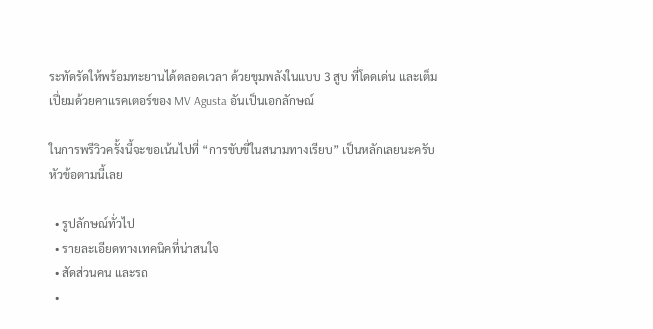ระทัดรัดให้พร้อมทะยานได้ตลอดเวลา ด้วยขุมพลังในแบบ 3 สูบ ที่โดดเด่น และเต็มเปี่ยมด้วยคาแรคเตอร์ของ MV Agusta อันเป็นเอกลักษณ์

ในการพรีวิวครั้งนี้จะขอเน้นไปที่ “การขับขี่ในสนามทางเรียบ” เป็นหลักเลยนะครับ หัวข้อตามนี้เลย

  • รูปลักษณ์ทั่วไป
  • รายละเอียดทางเทคนิคที่น่าสนใจ
  • สัดส่วนคน และรถ
  •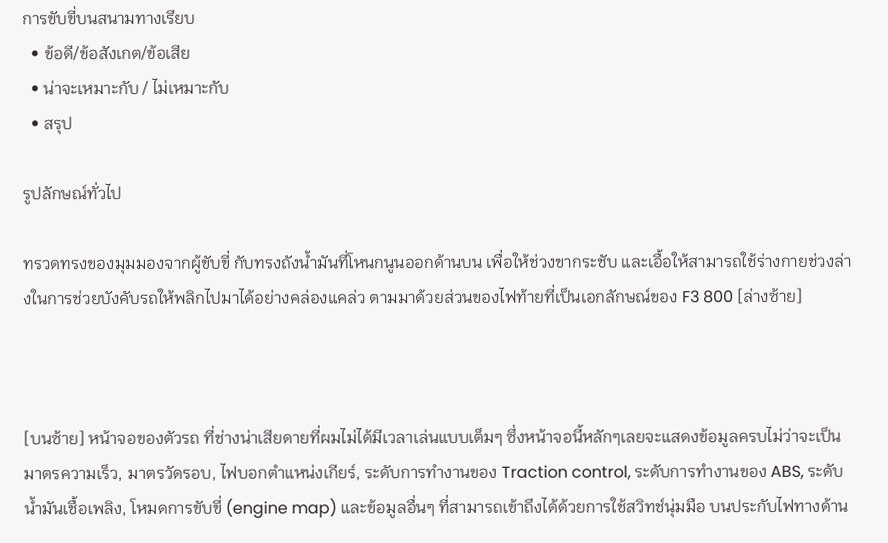การขับขี่บนสนามทางเรียบ
  • ข้อดี/ข้อสังเกต/ข้อเสีย
  • น่าจะเหมาะกับ / ไม่เหมาะกับ
  • สรุป

รูปลักษณ์ทั่วไป

ทรวดทรงของมุมมองจากผู้ขับขี่ กับทรงถังน้ำมันที่โหนกนูนออกด้านบน เพื่อให้ช่วงขากระชับ และเอื้อให้สามารถใช้ร่างกายช่วงล่างในการช่วยบังคับรถให้พลิกไปมาได้อย่างคล่องแคล่ว ตามมาด้วยส่วนของไฟท้ายที่เป็นเอกลักษณ์ของ F3 800 [ล่างซ้าย]



[บนซ้าย] หน้าจอของตัวรถ ที่ช่างน่าเสียดายที่ผมไม่ได้มีเวลาเล่นแบบเต็มๆ ซึ่งหน้าจอนี้หลักๆเลยจะแสดงข้อมูลครบไม่ว่าจะเป็น มาตรความเร็ว, มาตรวัดรอบ, ไฟบอกตำแหน่งเกียร์, ระดับการทำงานของ Traction control, ระดับการทำงานของ ABS, ระดับน้ำมันเชื้อเพลิง, โหมดการขับขี่ (engine map) และข้อมูลอื่นๆ ที่สามารถเข้าถึงได้ด้วยการใช้สวิทช์นุ่มมือ บนประกับไฟทางด้าน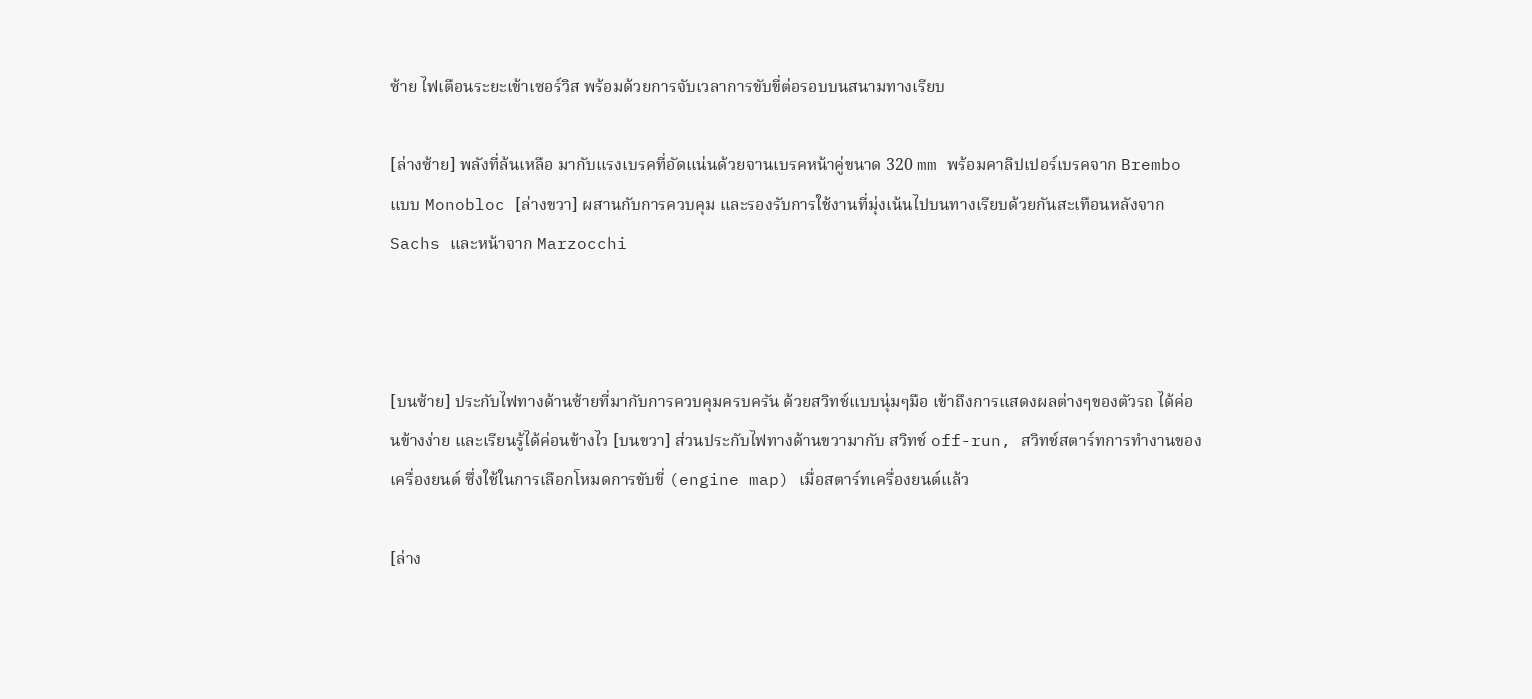ซ้าย ไฟเตือนระยะเข้าเซอร์วิส พร้อมด้วยการจับเวลาการขับขี่ต่อรอบบนสนามทางเรียบ

[ล่างซ้าย] พลังที่ล้นเหลือ มากับแรงเบรคที่อัดแน่นด้วยจานเบรคหน้าคู่ขนาด 320 mm พร้อมคาลิปเปอร์เบรคจาก Brembo แบบ Monobloc [ล่างขวา] ผสานกับการควบคุม และรองรับการใช้งานที่มุ่งเน้นไปบนทางเรียบด้วยกันสะเทือนหลังจาก Sachs และหน้าจาก Marzocchi



[บนซ้าย] ประกับไฟทางด้านซ้ายที่มากับการควบคุมครบครัน ด้วยสวิทช์แบบนุ่มๆมือ เข้าถึงการแสดงผลต่างๆของตัวรถ ได้ค่อนข้างง่าย และเรียนรู้ได้ค่อนข้างไว [บนขวา] ส่วนประกับไฟทางด้านขวามากับ สวิทช์ off-run, สวิทช์สตาร์ทการทำงานของเครื่องยนต์ ซึ่งใช้ในการเลือกโหมดการขับขี่ (engine map) เมื่อสตาร์ทเครื่องยนต์แล้ว

[ล่าง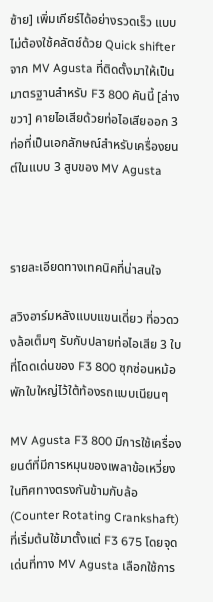ซ้าย] เพิ่มเกียร์ได้อย่างรวดเร็ว แบบไม่ต้องใช้คลัตช์ด้วย Quick shifter จาก MV Agusta ที่ติดตั้งมาให้เป็นมาตรฐานสำหรับ F3 800 คันนี้ [ล่างขวา] คายไอเสียด้วยท่อไอเสียออก 3 ท่อที่เป็นเอกลักษณ์สำหรับเครื่องยนต์ในแบบ 3 สูบของ MV Agusta



รายละเอียดทางเทคนิคที่น่าสนใจ

สวิงอาร์มหลังแบบแขนเดี่ยว ที่อวดวงล้อเต็มๆ รับกับปลายท่อไอเสีย 3 ใบที่โดดเด่นของ F3 800 ซุกซ่อนหม้อพักใบใหญ่ไว้ใต้ท้องรถแบบเนียนๆ

MV Agusta F3 800 มีการใช้เครื่องยนต์ที่มีการหมุนของเพลาข้อเหวี่ยงในทิศทางตรงกันข้ามกับล้อ (Counter Rotating Crankshaft) ที่เริ่มต้นใช้มาตั้งแต่ F3 675 โดยจุดเด่นที่ทาง MV Agusta เลือกใช้การ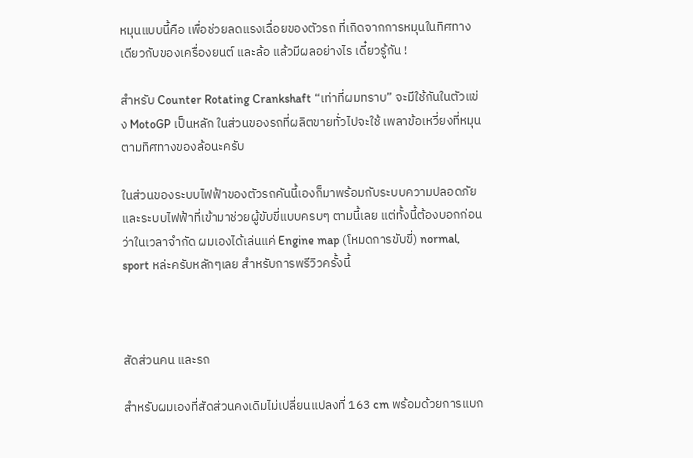หมุนแบบนี้คือ เพื่อช่วยลดแรงเฉื่อยของตัวรถ ที่เกิดจากการหมุนในทิศทางเดียวกับของเครื่องยนต์ และล้อ แล้วมีผลอย่างไร เดี๋ยวรู้กัน !

สำหรับ Counter Rotating Crankshaft “เท่าที่ผมทราบ” จะมีใช้กันในตัวแข่ง MotoGP เป็นหลัก ในส่วนของรถที่ผลิตขายทั่วไปจะใช้ เพลาข้อเหวี่ยงที่หมุนตามทิศทางของล้อนะครับ

ในส่วนของระบบไฟฟ้าของตัวรถคันนี้เองก็มาพร้อมกับระบบความปลอดภัย และระบบไฟฟ้าที่เข้ามาช่วยผู้ขับขี่แบบครบๆ ตามนี้เลย แต่ทั้งนี้ต้องบอกก่อนว่าในเวลาจำกัด ผมเองได้เล่นแค่ Engine map (โหมดการขับขี่) normal, sport หล่ะครับหลักๆเลย สำหรับการพรีวิวครั้งนี้



สัดส่วนคน และรถ

สำหรับผมเองที่สัดส่วนคงเดิมไม่เปลี่ยนแปลงที่ 163 cm พร้อมด้วยการแบก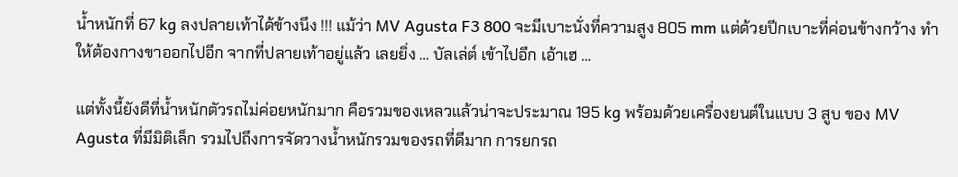น้ำหนักที่ 67 kg ลงปลายเท้าได้ข้างนึง !!! แม้ว่า MV Agusta F3 800 จะมีเบาะนั่งที่ความสูง 805 mm แต่ด้วยปีกเบาะที่ค่อนข้างกว้าง ทำให้ต้องกางขาออกไปอีก จากที่ปลายเท้าอยู่แล้ว เลยยิ่ง … บัลเล่ต์ เข้าไปอีก เอ้าเฮ …

แต่ทั้งนี้ยังดีที่น้ำหนักตัวรถไม่ค่อยหนักมาก คือรวมของเหลวแล้วน่าจะประมาณ 195 kg พร้อมด้วยเครื่องยนต์ในแบบ 3 สูบ ของ MV Agusta ที่มีมิติเล็ก รวมไปถึงการจัดวางน้ำหนักรวมของรถที่ดีมาก การยกรถ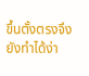ขึ้นตั้งตรงจึงยังทำได้ง่า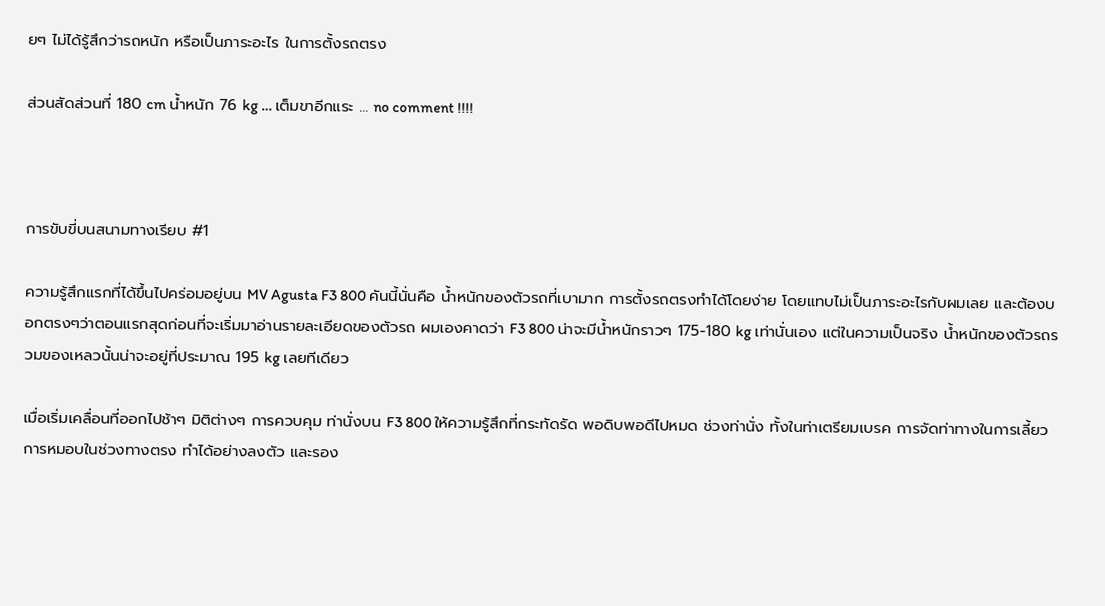ยๆ ไม่ได้รู้สึกว่ารถหนัก หรือเป็นภาระอะไร ในการตั้งรถตรง

ส่วนสัดส่วนที่ 180 cm น้ำหนัก 76 kg … เต็มขาอีกแระ … no comment !!!!



การขับขี่บนสนามทางเรียบ #1

ความรู้สึกแรกที่ได้ขึ้นไปคร่อมอยู่บน MV Agusta F3 800 คันนี้นั่นคือ น้ำหนักของตัวรถที่เบามาก การตั้งรถตรงทำได้โดยง่าย โดยแทบไม่เป็นภาระอะไรกับผมเลย และต้องบอกตรงๆว่าตอนแรกสุดก่อนที่จะเริ่มมาอ่านรายละเอียดของตัวรถ ผมเองคาดว่า F3 800 น่าจะมีน้ำหนักราวๆ 175-180 kg เท่านั่นเอง แต่ในความเป็นจริง น้ำหนักของตัวรถรวมของเหลวนั้นน่าจะอยู่ที่ประมาณ 195 kg เลยทีเดียว

เมื่อเริ่มเคลื่อนที่ออกไปช้าๆ มิติต่างๆ การควบคุม ท่านั่งบน F3 800 ให้ความรู้สึกที่กระทัดรัด พอดิบพอดีไปหมด ช่วงท่านั่ง ทั้งในท่าเตรียมเบรค การจัดท่าทางในการเลี้ยว การหมอบในช่วงทางตรง ทำได้อย่างลงตัว และรอง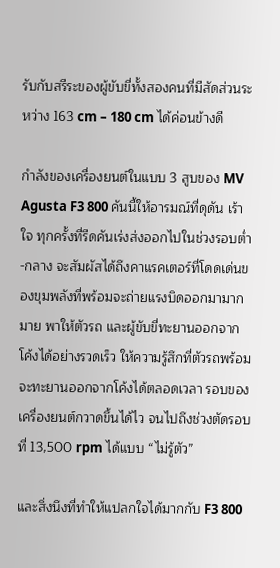รับกับสรีระของผู้ขับขี่ทั้งสองคนที่มีสัดส่วนระหว่าง 163 cm – 180 cm ได้ค่อนข้างดี

กำลังของเครื่องยนต์ในแบบ 3 สูบของ MV Agusta F3 800 คันนี้ให้อารมณ์ที่ดุดัน เร้าใจ ทุกครั้งที่รีดคันเร่งส่งออกไปในช่วงรอบต่ำ-กลาง จะสัมผัสได้ถึงคาแรคเตอร์ที่โดดเด่นของขุมพลังที่พร้อมจะถ่ายแรงบิดออกมามากมาย พาให้ตัวรถ และผู้ขับขี่ทะยานออกจากโค้งได้อย่างรวดเร็ว ให้ความรู้สึกที่ตัวรถพร้อมจะทะยานออกจากโค้งได้ตลอดเวลา รอบของเครื่องยนต์กวาดขึ้นได้ไว จนไปถึงช่วงตัดรอบที่ 13,500 rpm ได้แบบ “ไม่รู้ตัว”

และสิ่งนึงที่ทำให้แปลกใจได้มากกับ F3 800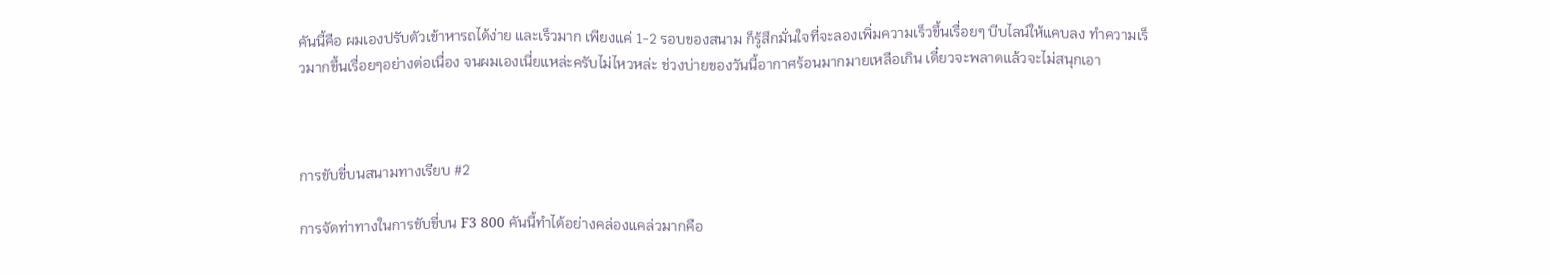คันนี้คือ ผมเองปรับตัวเข้าหารถได้ง่าย และเร็วมาก เพียงแค่ 1-2 รอบของสนาม ก็รู้สึกมั่นใจที่จะลองเพิ่มความเร็วขึ้นเรื่อยๆ บีบไลน์ให้แคบลง ทำความเร็วมากขึ้นเรื่อยๆอย่างต่อเนื่อง จนผมเองเนี่ยแหล่ะครับไม่ไหวหล่ะ ช่วงบ่ายของวันนี้อากาศร้อนมากมายเหลือเกิน เดี๋ยวจะพลาดแล้วจะไม่สนุกเอา



การขับขี่บนสนามทางเรียบ #2

การจัดท่าทางในการขับขี่บน F3 800 คันนี้ทำได้อย่างคล่องแคล่วมากคือ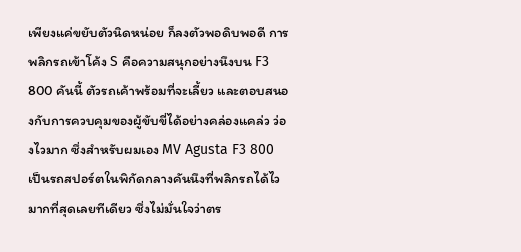เพียงแค่ขยับตัวนิดหน่อย ก็ลงตัวพอดิบพอดี การพลิกรถเข้าโค้ง S คือความสนุกอย่างนึงบน F3 800 คันนี้ ตัวรถเค้าพร้อมที่จะเลี้ยว และตอบสนองกับการควบคุมของผู้ขับขี่ได้อย่างคล่องแคล่ว ว่องไวมาก ซึ่งสำหรับผมเอง MV Agusta F3 800 เป็นรถสปอร์ตในพิกัดกลางคันนึงที่พลิกรถได้ไวมากที่สุดเลยทีเดียว ซึ่งไม่มั่นใจว่าตร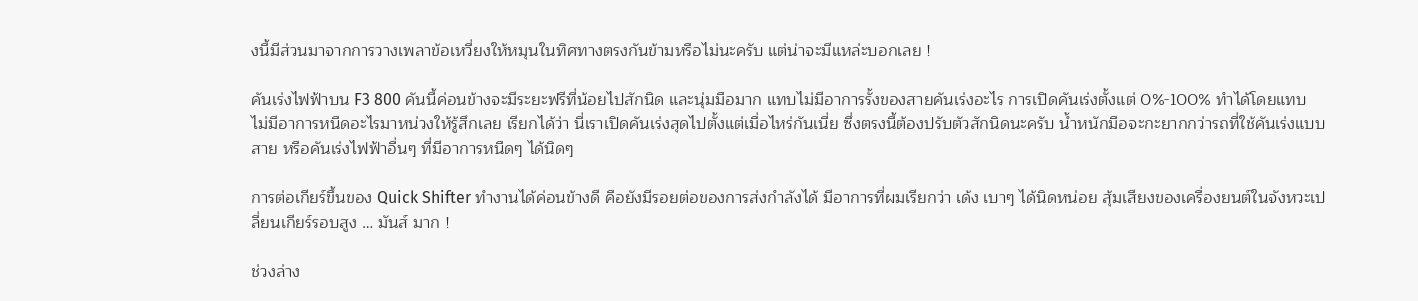งนี้มีส่วนมาจากการวางเพลาข้อเหวี่ยงให้หมุนในทิศทางตรงกันข้ามหรือไม่นะครับ แต่น่าจะมีแหล่ะบอกเลย !

คันเร่งไฟฟ้าบน F3 800 คันนี้ค่อนข้างจะมีระยะฟรีที่น้อยไปสักนิด และนุ่มมือมาก แทบไม่มีอาการรั้งของสายคันเร่งอะไร การเปิดคันเร่งตั้งแต่ 0%-100% ทำได้โดยแทบไม่มีอาการหนืดอะไรมาหน่วงให้รู้สึกเลย เรียกได้ว่า นี่เราเปิดคันเร่งสุดไปตั้งแต่เมื่อไหร่กันเนี่ย ซึ่งตรงนี้ต้องปรับตัวสักนิดนะครับ น้ำหนักมือจะกะยากกว่ารถที่ใช้คันเร่งแบบสาย หรือคันเร่งไฟฟ้าอื่นๆ ที่มีอาการหนืดๆ ได้นิดๆ

การต่อเกียร์ขึ้นของ Quick Shifter ทำงานได้ค่อนข้างดี คือยังมีรอยต่อของการส่งกำลังได้ มีอาการที่ผมเรียกว่า เด้ง เบาๆ ได้นิดหน่อย สุ้มเสียงของเครื่องยนต์ในจังหวะเปลี่ยนเกียร์รอบสูง … มันส์ มาก !

ช่วงล่าง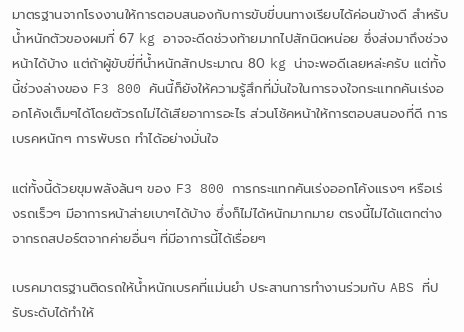มาตรฐานจากโรงงานให้การตอบสนองกับการขับขี่บนทางเรียบได้ค่อนข้างดี สำหรับน้ำหนักตัวของผมที่ 67 kg อาจจะดีดช่วงท้ายมากไปสักนิดหน่อย ซึ่งส่งมาถึงช่วงหน้าได้บ้าง แต่ถ้าผู้ขับขี่ที่น้ำหนักสักประมาณ 80 kg น่าจะพอดีเลยหล่ะครับ แต่ทั้งนี้ช่วงล่างของ F3 800 คันนี้ก็ยังให้ความรู้สึกที่มั่นใจในการจงใจกระแทกคันเร่งออกโค้งเต็มๆได้โดยตัวรถไม่ได้เสียอาการอะไร ส่วนโช้คหน้าให้การตอบสนองที่ดี การเบรคหนักๆ การพับรถ ทำได้อย่างมั่นใจ

แต่ทั้งนี้ด้วยขุมพลังล้นๆ ของ F3 800 การกระแทกคันเร่งออกโค้งแรงๆ หรือเร่งรถเร็วๆ มีอาการหน้าส่ายเบาๆได้บ้าง ซึ่งก็ไม่ได้หนักมากมาย ตรงนี้ไม่ได้แตกต่างจากรถสปอร์ตจากค่ายอื่นๆ ที่มีอาการนี้ได้เรื่อยๆ

เบรคมาตรฐานติดรถให้น้ำหนักเบรคที่แม่นยำ ประสานการทำงานร่วมกับ ABS ที่ปรับระดับได้ทำให้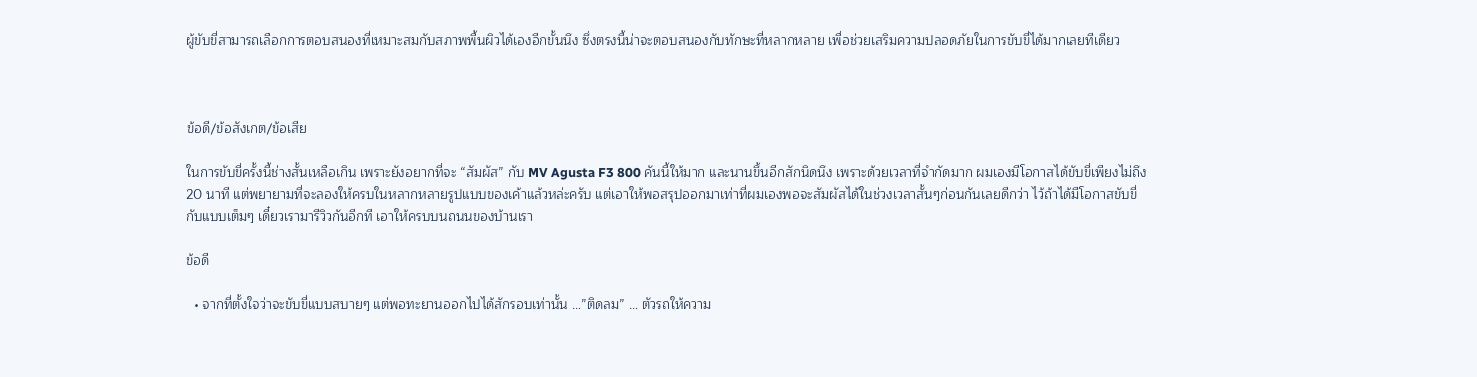ผู้ขับขี่สามารถเลือกการตอบสนองที่เหมาะสมกับสภาพพื้นผิวได้เองอีกขั้นนึง ซึ่งตรงนี้น่าจะตอบสนองกับทักษะที่หลากหลาย เพื่อช่วยเสริมความปลอดภัยในการขับขี่ได้มากเลยทีเดียว



ข้อดี/ข้อสังเกต/ข้อเสีย

ในการขับขี่ครั้งนี้ช่างสั้นเหลือเกิน เพราะยังอยากที่จะ “สัมผัส” กับ MV Agusta F3 800 คันนี้ให้มาก และนานขึ้นอีกสักนิดนึง เพราะด้วยเวลาที่จำกัดมาก ผมเองมีโอกาสได้ขับขี่เพียงไม่ถึง 20 นาที แต่พยายามที่จะลองให้ครบในหลากหลายรูปแบบของเค้าแล้วหล่ะครับ แต่เอาให้พอสรุปออกมาเท่าที่ผมเองพอจะสัมผัสได้ในช่วงเวลาสั้นๆก่อนกันเลยดีกว่า ไว้ถ้าได้มีโอกาสขับขี่กับแบบเต็มๆ เดี๋ยวเรามารีวิวกันอีกที เอาให้ครบบนถนนของบ้านเรา

ข้อดี

  • จากที่ตั้งใจว่าจะขับขี่แบบสบายๆ แต่พอทะยานออกไปได้สักรอบเท่านั้น …”ติดลม” … ตัวรถให้ความ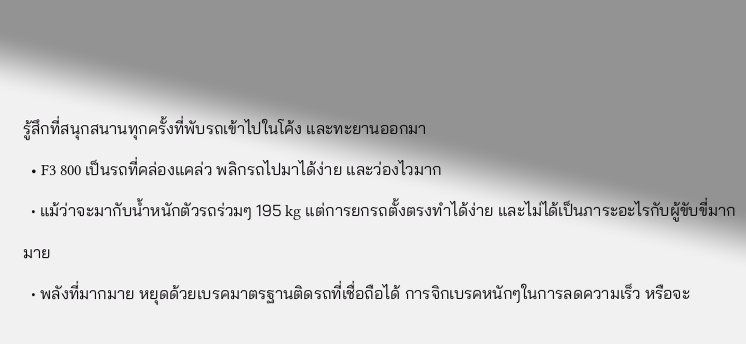รู้สึกที่สนุกสนานทุกครั้งที่พับรถเข้าไปในโค้ง และทะยานออกมา
  • F3 800 เป็นรถที่คล่องแคล่ว พลิกรถไปมาได้ง่าย และว่องไวมาก
  • แม้ว่าจะมากับน้ำหนักตัวรถร่วมๆ 195 kg แต่การยกรถตั้งตรงทำได้ง่าย และไม่ได้เป็นภาระอะไรกับผู้ขับขี่มากมาย
  • พลังที่มากมาย หยุดด้วยเบรคมาตรฐานติดรถที่เชื่อถือได้ การจิกเบรคหนักๆในการลดความเร็ว หรือจะ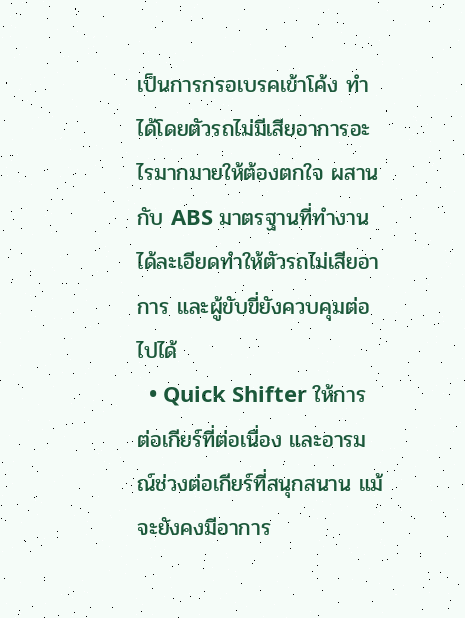เป็นการกรอเบรคเข้าโค้ง ทำได้โดยตัวรถไม่มีเสียอาการอะไรมากมายให้ต้องตกใจ ผสานกับ ABS มาตรฐานที่ทำงานได้ละเอียดทำให้ตัวรถไม่เสียอาการ และผู้ขับขี่ยังควบคุมต่อไปได้
  • Quick Shifter ให้การต่อเกียร์ที่ต่อเนื่อง และอารมณ์ช่วงต่อเกียร์ที่สนุกสนาน แม้จะยังคงมีอาการ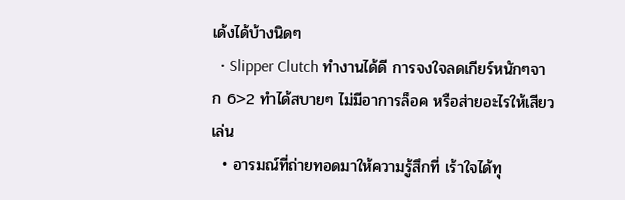เด้งได้บ้างนิดๆ
  • Slipper Clutch ทำงานได้ดี การจงใจลดเกียร์หนักๆจาก 6>2 ทำได้สบายๆ ไม่มีอาการล็อค หรือส่ายอะไรให้เสียวเล่น
  • อารมณ์ที่ถ่ายทอดมาให้ความรู้สึกที่ เร้าใจได้ทุ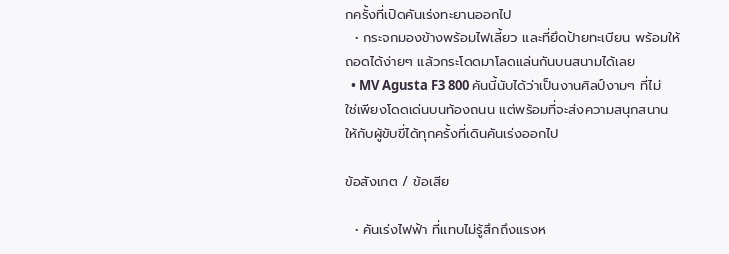กครั้งที่เปิดคันเร่งทะยานออกไป
  • กระจกมองข้างพร้อมไฟเลี้ยว และที่ยึดป้ายทะเบียน พร้อมให้ถอดได้ง่ายๆ แล้วกระโดดมาโลดแล่นกันบนสนามได้เลย
  • MV Agusta F3 800 คันนี้นับได้ว่าเป็นงานศิลป์งามๆ ที่ไม่ใช่เพียงโดดเด่นบนท้องถนน แต่พร้อมที่จะส่งความสนุกสนานให้กับผู้ขับขี่ได้ทุกครั้งที่เดินคันเร่งออกไป

ข้อสังเกต / ข้อเสีย

  • คันเร่งไฟฟ้า ที่แทบไม่รู้สึกถึงแรงห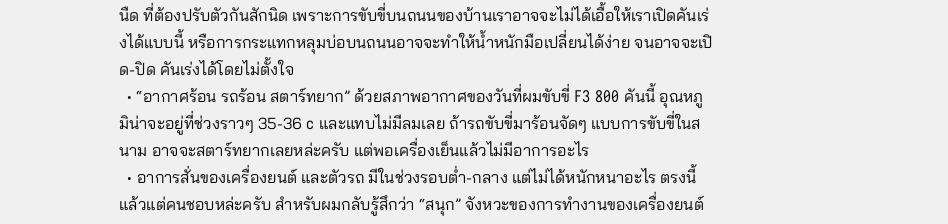นืด ที่ต้องปรับตัวกันสักนิด เพราะการขับขี่บนถนนของบ้านเราอาจจะไม่ได้เอื้อให้เราเปิดคันเร่งได้แบบนี้ หรือการกระแทกหลุมบ่อบนถนนอาจจะทำให้น้ำหนักมือเปลี่ยนได้ง่าย จนอาจจะเปิด-ปิด คันเร่งได้โดยไม่ตั้งใจ
  • “อากาศร้อน รถร้อน สตาร์ทยาก” ด้วยสภาพอากาศของวันที่ผมขับขี่ F3 800 คันนี้ อุณหภูมิน่าจะอยู่ที่ช่วงราวๆ 35-36 c และแทบไม่มีลมเลย ถ้ารถขับขี่มาร้อนจัดๆ แบบการขับขี่ในสนาม อาจจะสตาร์ทยากเลยหล่ะครับ แต่พอเครื่องเย็นแล้วไม่มีอาการอะไร
  • อาการสั่นของเครื่องยนต์ และตัวรถ มีในช่วงรอบต่ำ-กลาง แต่ไม่ได้หนักหนาอะไร ตรงนี้แล้วแต่คนชอบหล่ะครับ สำหรับผมกลับรู้สึกว่า “สนุก” จังหวะของการทำงานของเครื่องยนต์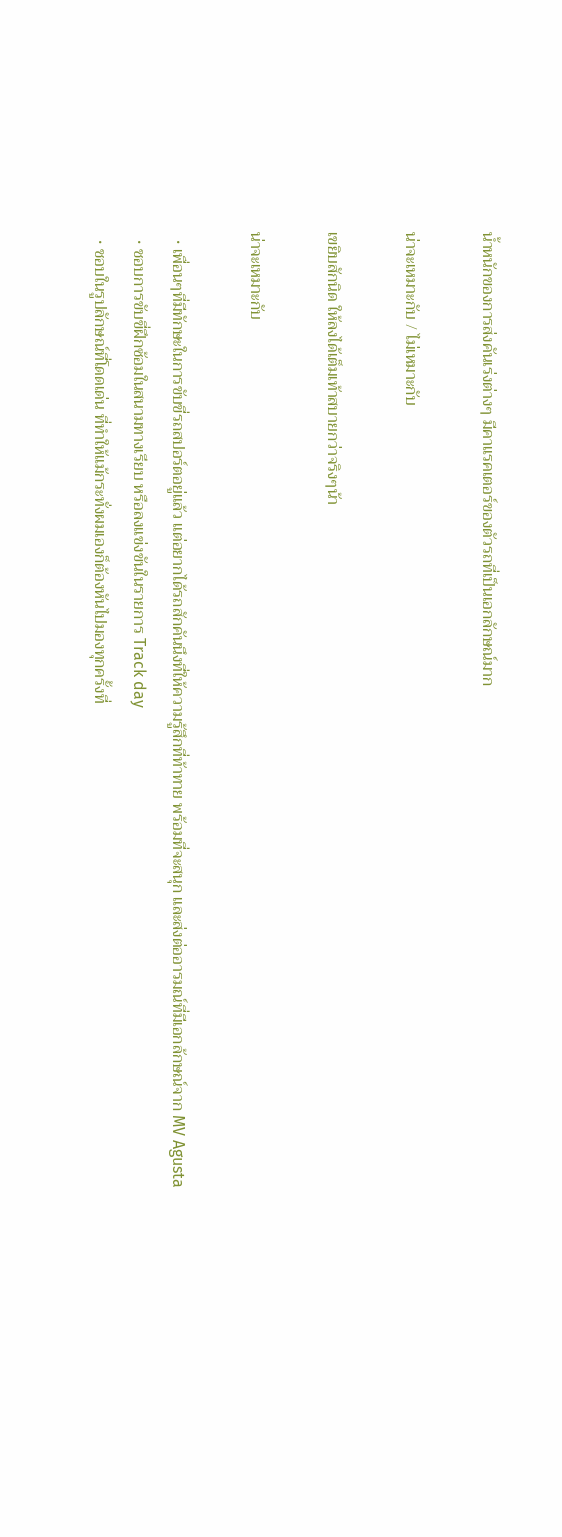น้ำหนักของการส่งคันเร่งต่างๆ มีคาแรคเตอร์ของตัวรถที่เป็นเอกลักษณ์มาก

น่าจะเหมาะกับ / ไม่เหมาะกับ

เขยิบสักนิด ให้ลงได้เต็มเท้าสบายกว่าจริงๆน้า

น่าจะเหมาะกับ

  • เพื่อนๆที่มีทักษะในการขับขี่รถสปอร์ตอยู่แล้ว แต่อยากได้รถสักคันนึงที่ให้ความรู้สึกที่ท้าทาย พร้อมที่จะสนุก และส่งต่ออารมณ์ที่มีเอกล้กษณ์จาก MV Agusta
  • ชอบการขับขี่ฝึกซ้อมในสนามทางเรียบ หรือลงแข่งขันในรายการ Track day
  • ชอบในรูปลักษณ์ที่โดดเด่น ที่ทำให้แม้กระทั่งผมเองก็ต้องหันไปมองทุกครั้งที่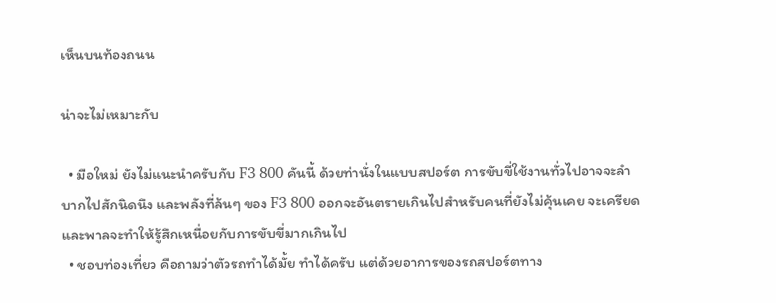เห็นบนท้องถนน

น่าจะไม่เหมาะกับ

  • มือใหม่ ยังไม่แนะนำครับกับ F3 800 คันนี้ ด้วยท่านั่งในแบบสปอร์ต การขับขี่ใช้งานทั่วไปอาจจะลำบากไปสักนิดนึง และพลังที่ล้นๆ ของ F3 800 ออกจะอันตรายเกินไปสำหรับคนที่ยังไม่คุ้นเคย จะเครียด และพาลจะทำให้รู้สึกเหนื่อยกับการขับขี่มากเกินไป
  • ชอบท่องเที่ยว คือถามว่าตัวรถทำได้มั้ย ทำได้ครับ แต่ด้วยอาการของรถสปอร์ตทาง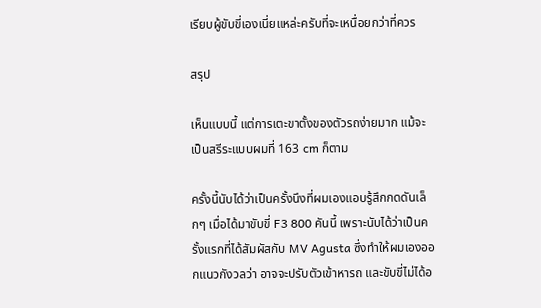เรียบผู้ขับขี่เองเนี่ยแหล่ะครับที่จะเหนื่อยกว่าที่ควร

สรุป

เห็นแบบนี้ แต่การเตะขาตั้งของตัวรถง่ายมาก แม้จะเป็นสรีระแบบผมที่ 163 cm ก็ตาม

ครั้งนี้นับได้ว่าเป็นครั้งนึงที่ผมเองแอบรู้สึกกดดันเล็กๆ เมื่อได้มาขับขี่ F3 800 คันนี้ เพราะนับได้ว่าเป็นครั้งแรกที่ได้สัมผัสกับ MV Agusta ซึ่งทำให้ผมเองออกแนวกังวลว่า อาจจะปรับตัวเข้าหารถ และขับขี่ไม่ได้อ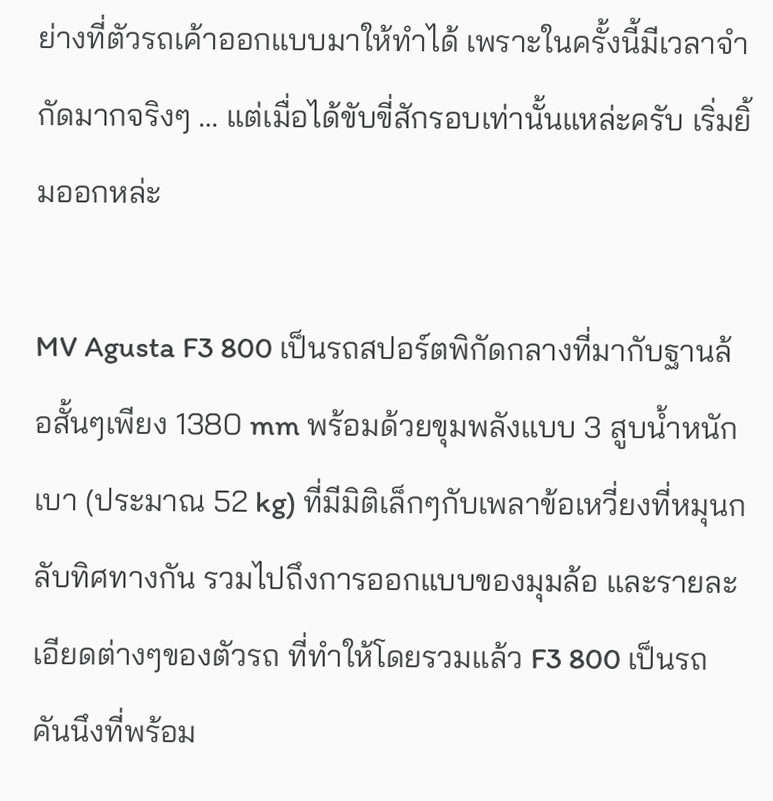ย่างที่ตัวรถเค้าออกแบบมาให้ทำได้ เพราะในครั้งนี้มีเวลาจำกัดมากจริงๆ … แต่เมื่อได้ขับขี่สักรอบเท่านั้นแหล่ะครับ เริ่มยิ้มออกหล่ะ

MV Agusta F3 800 เป็นรถสปอร์ตพิกัดกลางที่มากับฐานล้อสั้นๆเพียง 1380 mm พร้อมด้วยขุมพลังแบบ 3 สูบน้ำหนักเบา (ประมาณ 52 kg) ที่มีมิติเล็กๆกับเพลาข้อเหวี่ยงที่หมุนกลับทิศทางกัน รวมไปถึงการออกแบบของมุมล้อ และรายละเอียดต่างๆของตัวรถ ที่ทำให้โดยรวมแล้ว F3 800 เป็นรถคันนึงที่พร้อม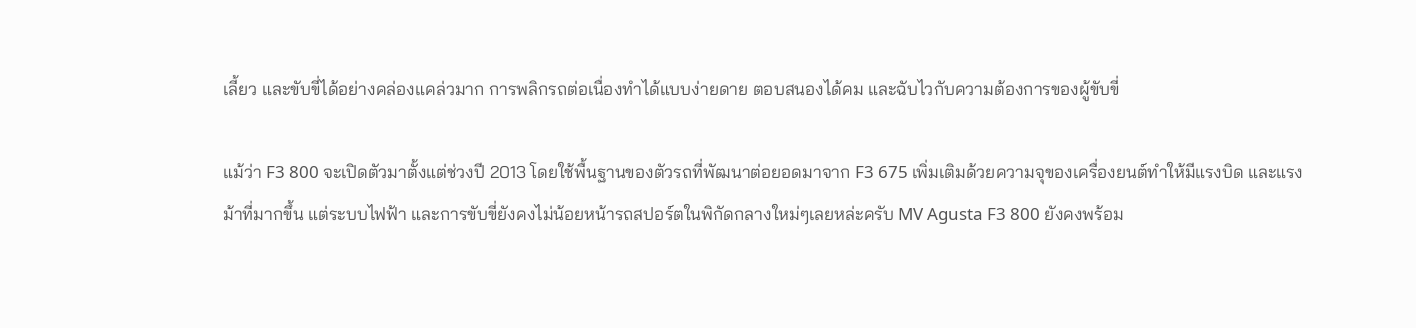เลี้ยว และขับขี่ได้อย่างคล่องแคล่วมาก การพลิกรถต่อเนื่องทำได้แบบง่ายดาย ตอบสนองได้คม และฉับไวกับความต้องการของผู้ขับขี่

แม้ว่า F3 800 จะเปิดตัวมาตั้งแต่ช่วงปี 2013 โดยใช้พื้นฐานของตัวรถที่พัฒนาต่อยอดมาจาก F3 675 เพิ่มเติมด้วยความจุของเครื่องยนต์ทำให้มีแรงบิด และแรงม้าที่มากขึ้น แต่ระบบไฟฟ้า และการขับขี่ยังคงไม่น้อยหน้ารถสปอร์ตในพิกัดกลางใหม่ๆเลยหล่ะครับ MV Agusta F3 800 ยังคงพร้อม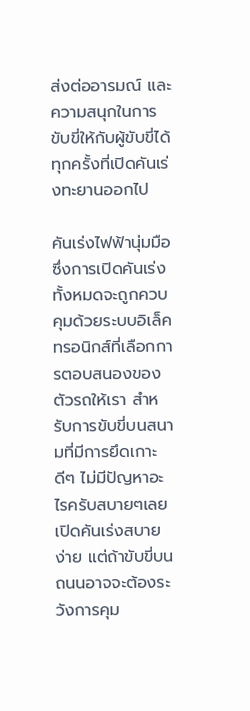ส่งต่ออารมณ์ และความสนุกในการขับขี่ให้กับผู้ขับขี่ได้ทุกครั้งที่เปิดคันเร่งทะยานออกไป

คันเร่งไฟฟ้านุ่มมือ ซึ่งการเปิดคันเร่งทั้งหมดจะถูกควบคุมด้วยระบบอิเล็คทรอนิกส์ที่เลือกการตอบสนองของตัวรถให้เรา สำหรับการขับขี่บนสนามที่มีการยึดเกาะดีๆ ไม่มีปัญหาอะไรครับสบายๆเลย เปิดคันเร่งสบาย ง่าย แต่ถ้าขับขี่บนถนนอาจจะต้องระวังการคุม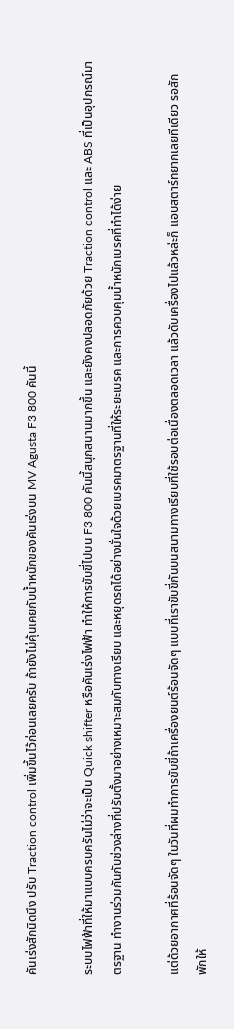คันเร่งสักนิดนึง ปรับ Traction control เพิ่มขึ้นไว้ก่อนเลยครับ ถ้ายังไม่คุ้นเคยกับน้ำหนักของคันเร่งบน MV Agusta F3 800 คันนี้

ระบบไฟฟ้าที่ให้มาแบบครบครันไม่ว่าจะเป็น Quick shifter หรือคันเร่งไฟฟ้า ทำให้การขับขี่ไปบน F3 800 คันนี้สนุกสนานมากขึ้น และยังคงปลอดภัยด้วย Traction control และ ABS ที่เป็นอุปกรณ์มาตรฐาน ทำงานร่วมกันกับช่วงล่างที่ปรับตั้งมาอย่างเหมาะสมกับทางเรียบ และหยุดรถได้อย่างมั่นใจด้วยเบรคมาตรฐานที่ให้ระยะเบรค และการควบคุมน้ำหนักเบรคที่ทำได้ง่าย

แต่ด้วยอากาศที่ร้อนจัดๆ ในวันที่ผมทำการขับขี่ถ้าเครื่องยนต์ร้อนจัดๆ แบบที่เราขับขี่กันบนสนามทางเรียบที่ใช้รอบต่อเนื่องตลอดเวลา แล้วดับเครื่องไปแล้วหล่ะก็ แอบสตาร์ทยากเลยทีเดียว รอสักพักให้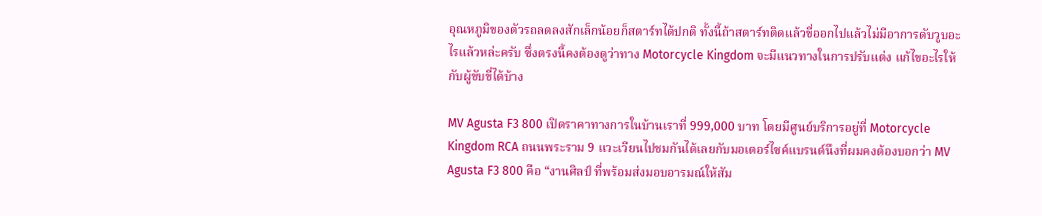อุณหภูมิของตัวรถลดลงสักเล็กน้อยก็สตาร์ทได้ปกติ ทั้งนี้ถ้าสตาร์ทติดแล้วขี่ออกไปแล้วไม่มีอาการดับวูบอะไรแล้วหล่ะครับ ซึ่งตรงนี้คงต้องดูว่าทาง Motorcycle Kingdom จะมีแนวทางในการปรับแต่ง แก้ไขอะไรให้กับผู้ขับขี่ได้บ้าง

MV Agusta F3 800 เปิดราคาทางการในบ้านเราที่ 999,000 บาท โดยมีศูนย์บริการอยู่ที่ Motorcycle Kingdom RCA ถนนพระราม 9 แวะเวียนไปชมกันได้เลยกับมอเตอร์ไซค์แบรนด์นึงที่ผมคงต้องบอกว่า MV Agusta F3 800 คือ “งานศิลป์ ที่พร้อมส่งมอบอารมณ์ให้สัม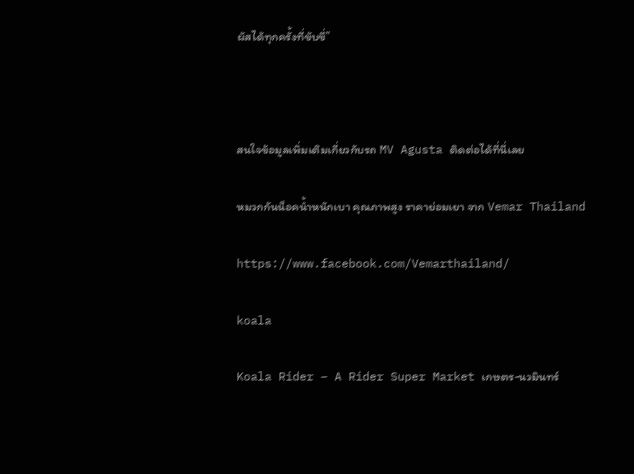ผัสได้ทุกครั้งที่ขับขี่”



สนใจข้อมูลเพิ่มเติมเกี่ยวกับรถ MV Agusta ติดต่อได้ที่นี่เลย

หมวกกันน็อคน้ำหนักเบา คุณภาพสูง ราคาย่อมเยา จาก Vemar Thailand

https://www.facebook.com/Vemarthailand/

koala

Koala Rider – A Rider Super Market เกษตร-นวมินทร์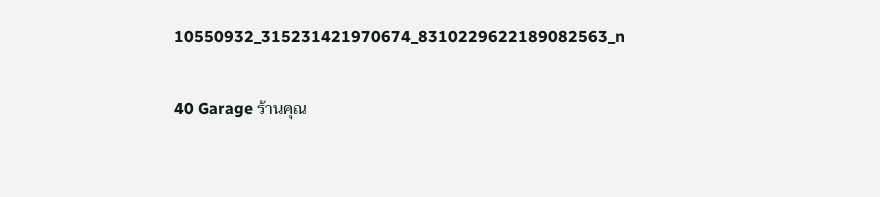10550932_315231421970674_8310229622189082563_n

40 Garage ร้านคุณ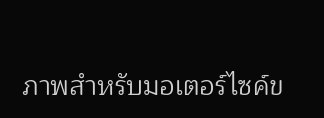ภาพสำหรับมอเตอร์ไซค์ข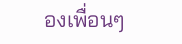องเพื่อนๆ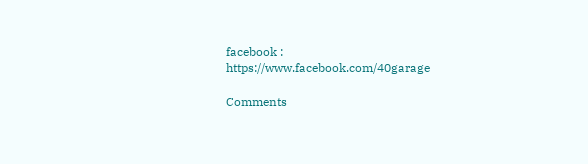facebook : https://www.facebook.com/40garage

Comments